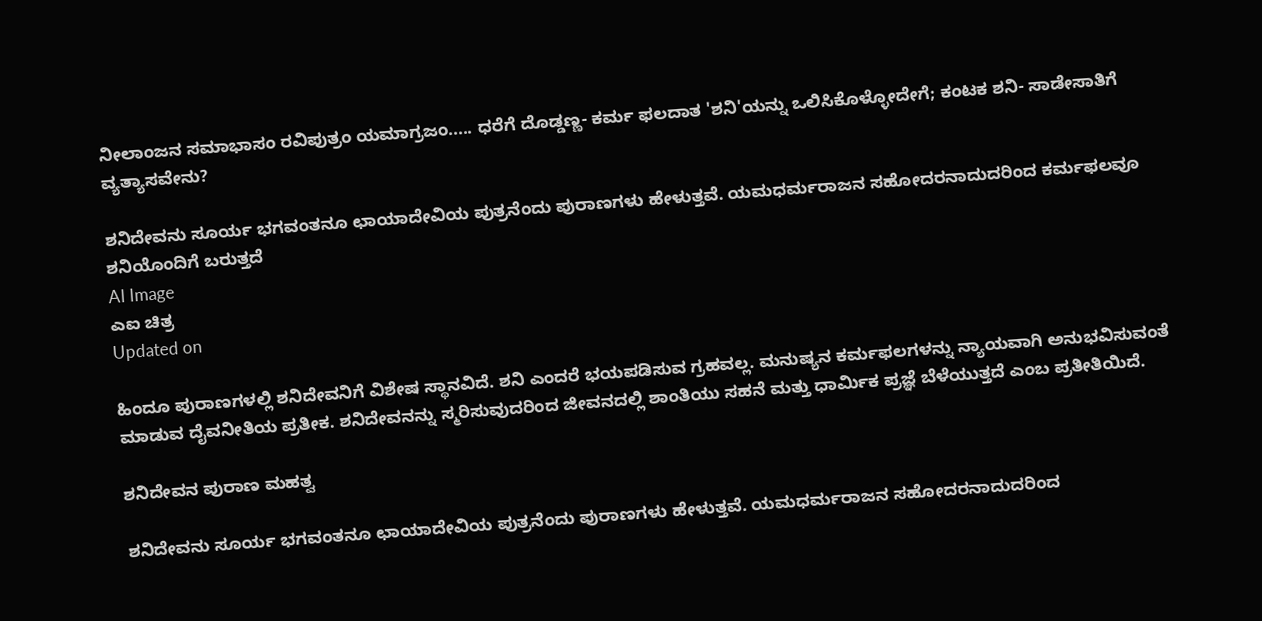ನೀಲಾಂಜನ ಸಮಾಭಾಸಂ ರವಿಪುತ್ರಂ ಯಮಾಗ್ರಜಂ..... ಧರೆಗೆ ದೊಡ್ಡಣ್ಣ- ಕರ್ಮ ಫಲದಾತ 'ಶನಿ'ಯನ್ನು ಒಲಿಸಿಕೊಳ್ಳೋದೇಗೆ; ಕಂಟಕ ಶನಿ- ಸಾಡೇಸಾತಿಗೆ ವ್ಯತ್ಯಾಸವೇನು?

ಶನಿದೇವನು ಸೂರ್ಯ ಭಗವಂತನೂ ಛಾಯಾದೇವಿಯ ಪುತ್ರನೆಂದು ಪುರಾಣಗಳು ಹೇಳುತ್ತವೆ. ಯಮಧರ್ಮರಾಜನ ಸಹೋದರನಾದುದರಿಂದ ಕರ್ಮಫಲವೂ ಶನಿಯೊಂದಿಗೆ ಬರುತ್ತದೆ
AI Image
ಎಐ ಚಿತ್ರ
Updated on

ಹಿಂದೂ ಪುರಾಣಗಳಲ್ಲಿ ಶನಿದೇವನಿಗೆ ವಿಶೇಷ ಸ್ಥಾನವಿದೆ. ಶನಿ ಎಂದರೆ ಭಯಪಡಿಸುವ ಗ್ರಹವಲ್ಲ. ಮನುಷ್ಯನ ಕರ್ಮಫಲಗಳನ್ನು ನ್ಯಾಯವಾಗಿ ಅನುಭವಿಸುವಂತೆ ಮಾಡುವ ದೈವನೀತಿಯ ಪ್ರತೀಕ. ಶನಿದೇವನನ್ನು ಸ್ಮರಿಸುವುದರಿಂದ ಜೀವನದಲ್ಲಿ ಶಾಂತಿಯು ಸಹನೆ ಮತ್ತು ಧಾರ್ಮಿಕ ಪ್ರಜ್ಞೆ ಬೆಳೆಯುತ್ತದೆ ಎಂಬ ಪ್ರತೀತಿಯಿದೆ.

ಶನಿದೇವನ ಪುರಾಣ ಮಹತ್ವ

ಶನಿದೇವನು ಸೂರ್ಯ ಭಗವಂತನೂ ಛಾಯಾದೇವಿಯ ಪುತ್ರನೆಂದು ಪುರಾಣಗಳು ಹೇಳುತ್ತವೆ. ಯಮಧರ್ಮರಾಜನ ಸಹೋದರನಾದುದರಿಂದ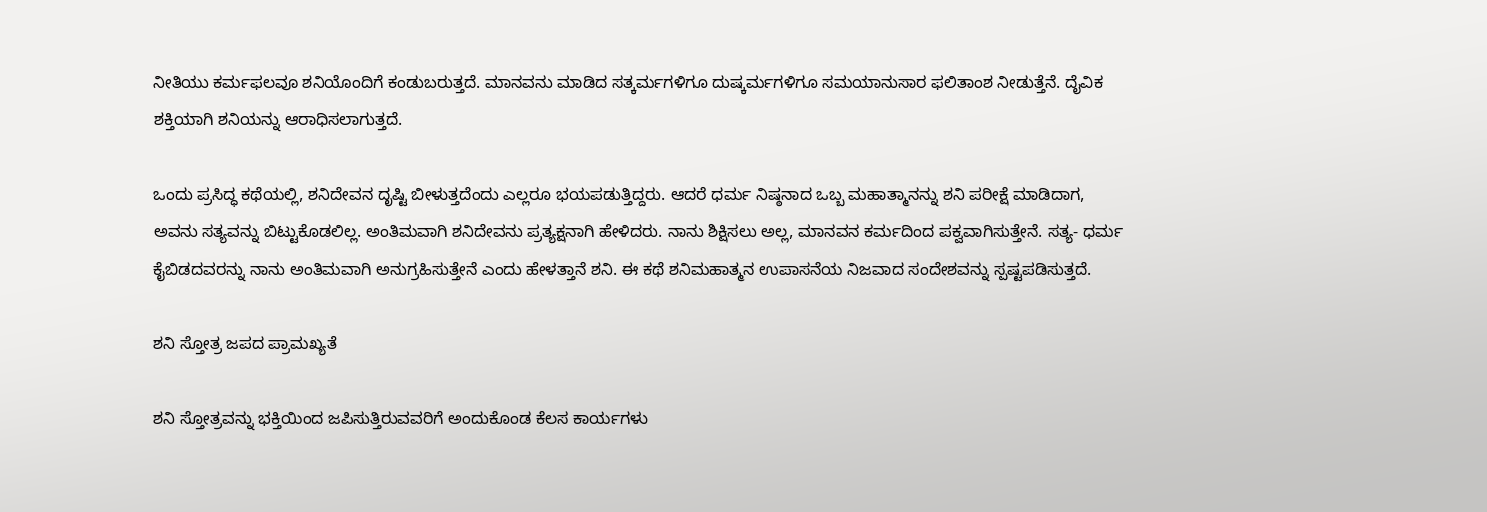ನೀತಿಯು ಕರ್ಮಫಲವೂ ಶನಿಯೊಂದಿಗೆ ಕಂಡುಬರುತ್ತದೆ. ಮಾನವನು ಮಾಡಿದ ಸತ್ಕರ್ಮಗಳಿಗೂ ದುಷ್ಕರ್ಮಗಳಿಗೂ ಸಮಯಾನುಸಾರ ಫಲಿತಾಂಶ ನೀಡುತ್ತೆನೆ. ದೈವಿಕ ಶಕ್ತಿಯಾಗಿ ಶನಿಯನ್ನು ಆರಾಧಿಸಲಾಗುತ್ತದೆ.

ಒಂದು ಪ್ರಸಿದ್ಧ ಕಥೆಯಲ್ಲಿ, ಶನಿದೇವನ ದೃಷ್ಟಿ ಬೀಳುತ್ತದೆಂದು ಎಲ್ಲರೂ ಭಯಪಡುತ್ತಿದ್ದರು. ಆದರೆ ಧರ್ಮ ನಿಷ್ಠನಾದ ಒಬ್ಬ ಮಹಾತ್ಮಾನನ್ನು ಶನಿ ಪರೀಕ್ಷೆ ಮಾಡಿದಾಗ, ಅವನು ಸತ್ಯವನ್ನು ಬಿಟ್ಟುಕೊಡಲಿಲ್ಲ. ಅಂತಿಮವಾಗಿ ಶನಿದೇವನು ಪ್ರತ್ಯಕ್ಷನಾಗಿ ಹೇಳಿದರು. ನಾನು ಶಿಕ್ಷಿಸಲು ಅಲ್ಲ, ಮಾನವನ ಕರ್ಮದಿಂದ ಪಕ್ವವಾಗಿಸುತ್ತೇನೆ. ಸತ್ಯ- ಧರ್ಮ ಕೈಬಿಡದವರನ್ನು ನಾನು ಅಂತಿಮವಾಗಿ ಅನುಗ್ರಹಿಸುತ್ತೇನೆ ಎಂದು ಹೇಳತ್ತಾನೆ ಶನಿ. ಈ ಕಥೆ ಶನಿಮಹಾತ್ಮನ ಉಪಾಸನೆಯ ನಿಜವಾದ ಸಂದೇಶವನ್ನು ಸ್ಪಷ್ಟಪಡಿಸುತ್ತದೆ.

ಶನಿ ಸ್ತೋತ್ರ ಜಪದ ಪ್ರಾಮಖ್ಯತೆ

ಶನಿ ಸ್ತೋತ್ರವನ್ನು ಭಕ್ತಿಯಿಂದ ಜಪಿಸುತ್ತಿರುವವರಿಗೆ ಅಂದುಕೊಂಡ ಕೆಲಸ ಕಾರ್ಯಗಳು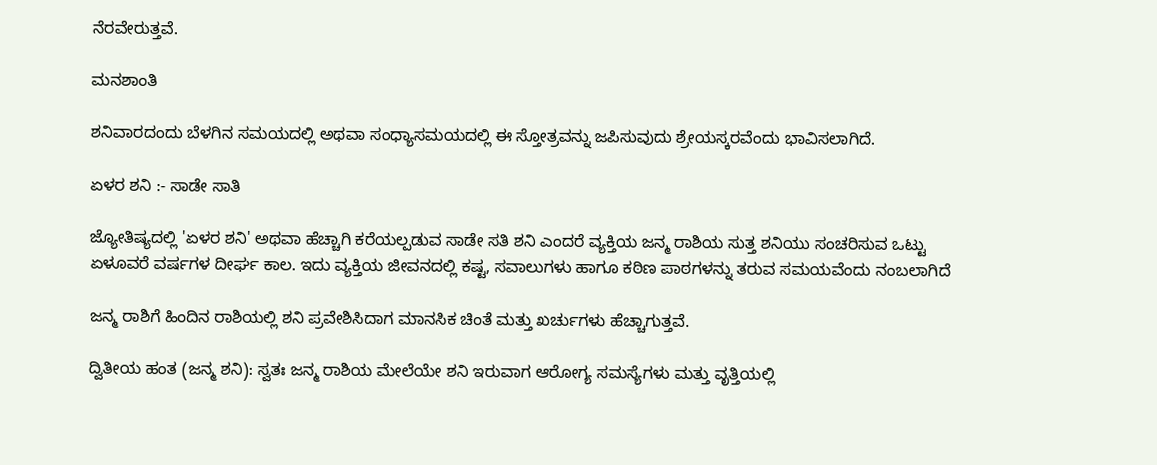ನೆರವೇರುತ್ತವೆ.

ಮನಶಾಂತಿ

ಶನಿವಾರದಂದು ಬೆಳಗಿನ ಸಮಯದಲ್ಲಿ ಅಥವಾ ಸಂಧ್ಯಾಸಮಯದಲ್ಲಿ ಈ ಸ್ತೋತ್ರವನ್ನು ಜಪಿಸುವುದು ಶ್ರೇಯಸ್ಕರವೆಂದು ಭಾವಿಸಲಾಗಿದೆ.

ಏಳರ ಶನಿ :- ಸಾಡೇ ಸಾತಿ

ಜ್ಯೋತಿಷ್ಯದಲ್ಲಿ 'ಏಳರ ಶನಿ' ಅಥವಾ ಹೆಚ್ಚಾಗಿ ಕರೆಯಲ್ಪಡುವ ಸಾಡೇ ಸತಿ ಶನಿ ಎಂದರೆ ವ್ಯಕ್ತಿಯ ಜನ್ಮ ರಾಶಿಯ ಸುತ್ತ ಶನಿಯು ಸಂಚರಿಸುವ ಒಟ್ಟು ಏಳೂವರೆ ವರ್ಷಗಳ ದೀರ್ಘ ಕಾಲ. ಇದು ವ್ಯಕ್ತಿಯ ಜೀವನದಲ್ಲಿ ಕಷ್ಟ, ಸವಾಲುಗಳು ಹಾಗೂ ಕಠಿಣ ಪಾಠಗಳನ್ನು ತರುವ ಸಮಯವೆಂದು ನಂಬಲಾಗಿದೆ

ಜನ್ಮ ರಾಶಿಗೆ ಹಿಂದಿನ ರಾಶಿಯಲ್ಲಿ ಶನಿ ಪ್ರವೇಶಿಸಿದಾಗ ಮಾನಸಿಕ ಚಿಂತೆ ಮತ್ತು ಖರ್ಚುಗಳು ಹೆಚ್ಚಾಗುತ್ತವೆ.

ದ್ವಿತೀಯ ಹಂತ (ಜನ್ಮ ಶನಿ): ಸ್ವತಃ ಜನ್ಮ ರಾಶಿಯ ಮೇಲೆಯೇ ಶನಿ ಇರುವಾಗ ಆರೋಗ್ಯ ಸಮಸ್ಯೆಗಳು ಮತ್ತು ವೃತ್ತಿಯಲ್ಲಿ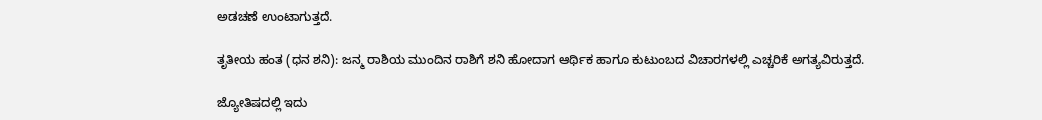ಅಡಚಣೆ ಉಂಟಾಗುತ್ತದೆ.

ತೃತೀಯ ಹಂತ (ಧನ ಶನಿ): ಜನ್ಮ ರಾಶಿಯ ಮುಂದಿನ ರಾಶಿಗೆ ಶನಿ ಹೋದಾಗ ಆರ್ಥಿಕ ಹಾಗೂ ಕುಟುಂಬದ ವಿಚಾರಗಳಲ್ಲಿ ಎಚ್ಚರಿಕೆ ಅಗತ್ಯವಿರುತ್ತದೆ.

ಜ್ಯೋತಿಷದಲ್ಲಿ ಇದು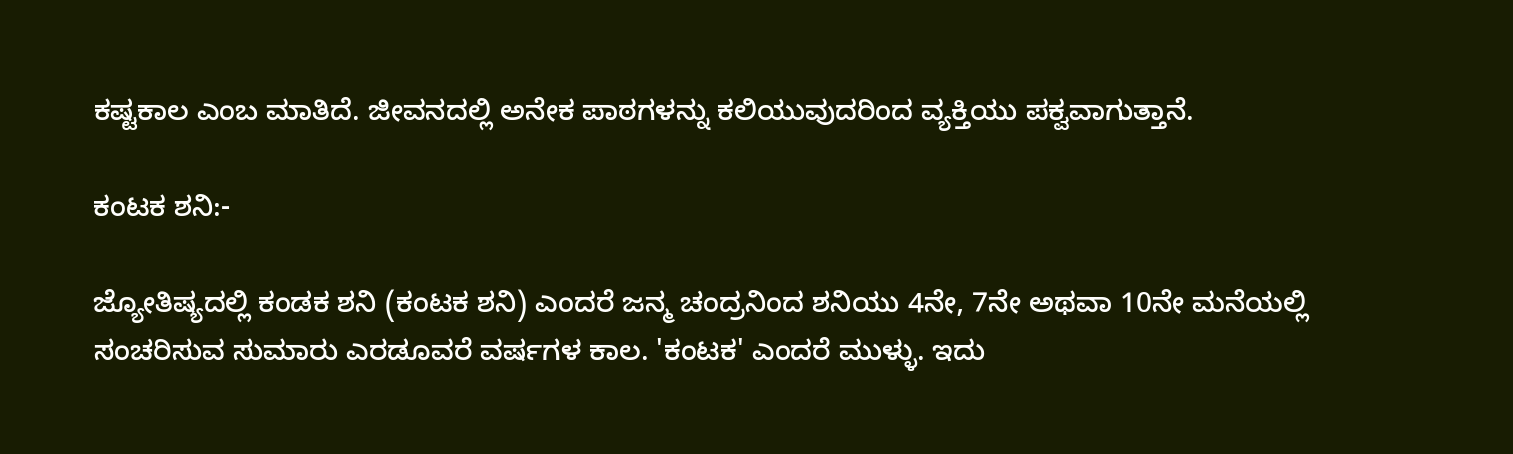ಕಷ್ಟಕಾಲ ಎಂಬ ಮಾತಿದೆ. ಜೀವನದಲ್ಲಿ ಅನೇಕ ಪಾಠಗಳನ್ನು ಕಲಿಯುವುದರಿಂದ ವ್ಯಕ್ತಿಯು ಪಕ್ವವಾಗುತ್ತಾನೆ.

ಕಂಟಕ ಶನಿ:-

ಜ್ಯೋತಿಷ್ಯದಲ್ಲಿ ಕಂಡಕ ಶನಿ (ಕಂಟಕ ಶನಿ) ಎಂದರೆ ಜನ್ಮ ಚಂದ್ರನಿಂದ ಶನಿಯು 4ನೇ, 7ನೇ ಅಥವಾ 10ನೇ ಮನೆಯಲ್ಲಿ ಸಂಚರಿಸುವ ಸುಮಾರು ಎರಡೂವರೆ ವರ್ಷಗಳ ಕಾಲ. 'ಕಂಟಕ' ಎಂದರೆ ಮುಳ್ಳು. ಇದು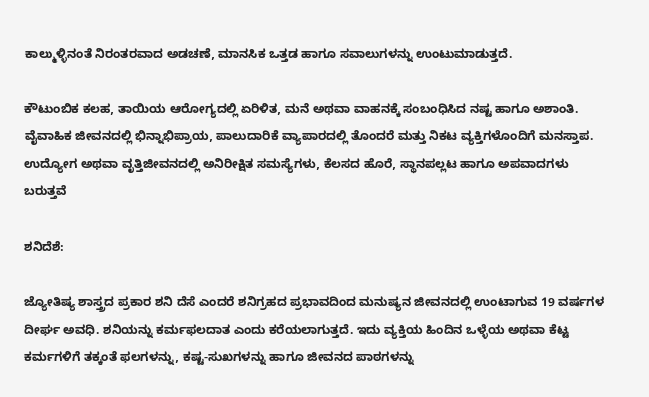ಕಾಲ್ಮುಳ್ಳಿನಂತೆ ನಿರಂತರವಾದ ಅಡಚಣೆ, ಮಾನಸಿಕ ಒತ್ತಡ ಹಾಗೂ ಸವಾಲುಗಳನ್ನು ಉಂಟುಮಾಡುತ್ತದೆ.

ಕೌಟುಂಬಿಕ ಕಲಹ, ತಾಯಿಯ ಆರೋಗ್ಯದಲ್ಲಿ ಏರಿಳಿತ, ಮನೆ ಅಥವಾ ವಾಹನಕ್ಕೆ ಸಂಬಂಧಿಸಿದ ನಷ್ಟ ಹಾಗೂ ಅಶಾಂತಿ. ವೈವಾಹಿಕ ಜೀವನದಲ್ಲಿ ಭಿನ್ನಾಭಿಪ್ರಾಯ, ಪಾಲುದಾರಿಕೆ ವ್ಯಾಪಾರದಲ್ಲಿ ತೊಂದರೆ ಮತ್ತು ನಿಕಟ ವ್ಯಕ್ತಿಗಳೊಂದಿಗೆ ಮನಸ್ತಾಪ. ಉದ್ಯೋಗ ಅಥವಾ ವೃತ್ತಿಜೀವನದಲ್ಲಿ ಅನಿರೀಕ್ಷಿತ ಸಮಸ್ಯೆಗಳು, ಕೆಲಸದ ಹೊರೆ, ಸ್ಥಾನಪಲ್ಲಟ ಹಾಗೂ ಅಪವಾದಗಳು ಬರುತ್ತವೆ

ಶನಿದೆಶೆ:

ಜ್ಯೋತಿಷ್ಯ ಶಾಸ್ತ್ರದ ಪ್ರಕಾರ ಶನಿ ದೆಸೆ ಎಂದರೆ ಶನಿಗ್ರಹದ ಪ್ರಭಾವದಿಂದ ಮನುಷ್ಯನ ಜೀವನದಲ್ಲಿ ಉಂಟಾಗುವ 19 ವರ್ಷಗಳ ದೀರ್ಘ ಅವಧಿ. ಶನಿಯನ್ನು ಕರ್ಮಫಲದಾತ ಎಂದು ಕರೆಯಲಾಗುತ್ತದೆ. ಇದು ವ್ಯಕ್ತಿಯ ಹಿಂದಿನ ಒಳ್ಳೆಯ ಅಥವಾ ಕೆಟ್ಟ ಕರ್ಮಗಳಿಗೆ ತಕ್ಕಂತೆ ಫಲಗಳನ್ನು, ಕಷ್ಟ-ಸುಖಗಳನ್ನು ಹಾಗೂ ಜೀವನದ ಪಾಠಗಳನ್ನು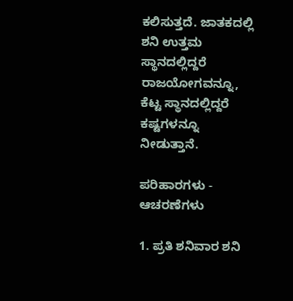ಕಲಿಸುತ್ತದೆ. ಜಾತಕದಲ್ಲಿ ಶನಿ ಉತ್ತಮ ಸ್ಥಾನದಲ್ಲಿದ್ದರೆ ರಾಜಯೋಗವನ್ನೂ, ಕೆಟ್ಟ ಸ್ಥಾನದಲ್ಲಿದ್ದರೆ ಕಷ್ಟಗಳನ್ನೂ ನೀಡುತ್ತಾನೆ.

ಪರಿಹಾರಗಳು - ಆಚರಣೆಗಳು

1. ಪ್ರತಿ ಶನಿವಾರ ಶನಿ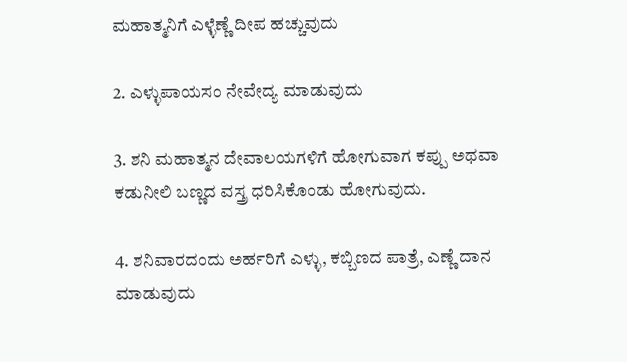ಮಹಾತ್ಮನಿಗೆ ಎಳ್ಳೆಣ್ಣೆ ದೀಪ ಹಚ್ಚುವುದು

2. ಎಳ್ಳುಪಾಯಸಂ ನೇವೇದ್ಯ ಮಾಡುವುದು

3. ಶನಿ ಮಹಾತ್ಮನ ದೇವಾಲಯಗಳಿಗೆ ಹೋಗುವಾಗ ಕಪ್ಪು ಅಥವಾ ಕಡುನೀಲಿ ಬಣ್ಣದ ವಸ್ತ್ರ ಧರಿಸಿಕೊಂಡು ಹೋಗುವುದು.

4. ಶನಿವಾರದಂದು ಅರ್ಹರಿಗೆ ಎಳ್ಳು, ಕಬ್ಬಿಣದ ಪಾತ್ರೆ, ಎಣ್ಣೆ ದಾನ ಮಾಡುವುದು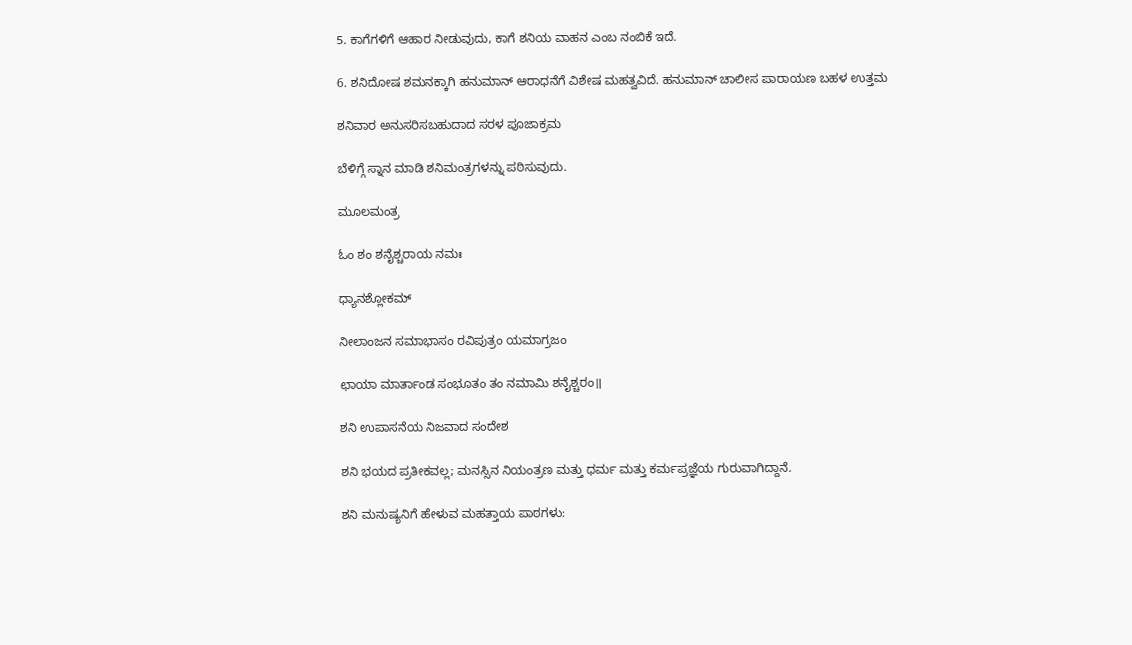5. ಕಾಗೆಗಳಿಗೆ ಆಹಾರ ನೀಡುವುದು, ಕಾಗೆ ಶನಿಯ ವಾಹನ ಎಂಬ ನಂಬಿಕೆ ಇದೆ.

6. ಶನಿದೋಷ ಶಮನಕ್ಕಾಗಿ ಹನುಮಾನ್ ಆರಾಧನೆಗೆ ವಿಶೇಷ ಮಹತ್ವವಿದೆ. ಹನುಮಾನ್ ಚಾಲೀಸ ಪಾರಾಯಣ ಬಹಳ ಉತ್ತಮ

ಶನಿವಾರ ಅನುಸರಿಸಬಹುದಾದ ಸರಳ ಪೂಜಾಕ್ರಮ

ಬೆಳಿಗ್ಗೆ ಸ್ನಾನ ಮಾಡಿ ಶನಿಮಂತ್ರಗಳನ್ನು ಪಠಿಸುವುದು.

ಮೂಲಮಂತ್ರ

ಓಂ ಶಂ ಶನೈಶ್ಚರಾಯ ನಮಃ

ಧ್ಯಾನಶ್ಲೋಕಮ್

ನೀಲಾಂಜನ ಸಮಾಭಾಸಂ ರವಿಪುತ್ರಂ ಯಮಾಗ್ರಜಂ

ಛಾಯಾ ಮಾರ್ತಾಂಡ ಸಂಭೂತಂ ತಂ ನಮಾಮಿ ಶನೈಶ್ಚರಂ॥

ಶನಿ ಉಪಾಸನೆಯ ನಿಜವಾದ ಸಂದೇಶ

ಶನಿ ಭಯದ ಪ್ರತೀಕವಲ್ಲ; ಮನಸ್ಸಿನ ನಿಯಂತ್ರಣ ಮತ್ತು ಧರ್ಮ ಮತ್ತು ಕರ್ಮಪ್ರಜ್ಞೆಯ ಗುರುವಾಗಿದ್ದಾನೆ.

ಶನಿ ಮನುಷ್ಯನಿಗೆ ಹೇಳುವ ಮಹತ್ತಾಯ ಪಾಠಗಳು: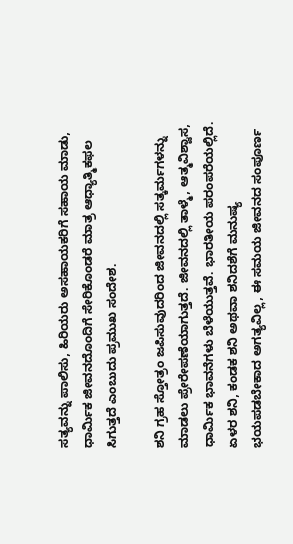ಸತ್ಯವನ್ನು ಪಾಲಿಸು, ಹಿರಿಯರು ಅಸಹಾಯಕರಿಗೆ ಸಹಾಯ ಮಾಡು, ಧಾರ್ವಿುಕ ಜೀವನದೊಂದಿಗೆ ಸೇರಿಕೊಂಡರೆ ಮಾತ್ರ ಆಧ್ಯಾತ್ಮಿಕಫಲ ಸಿಗುತ್ತದೆ ಎಂಬುದು ಪ್ರಮುಖ ಸಂದೇಶ.

ಶನಿ ಗ್ರಹ ಸ್ತೋತ್ರಂ ಜಪಿಸುವುದರಿಂದ ಜೀವನದಲ್ಲಿ ಸತ್ಕರ್ಮಗಳನ್ನು ಮಾಡಲು ಪ್ರೇರೇಪಣೆಯಾಗುತ್ತದೆ. ಜೀವನದಲ್ಲಿ ತಾಳ್ಮೆ, ಆತ್ಮವಿಶ್ವಾಸ, ಧಾರ್ಮಿಕ ಭಾವನೆಗಳು ಬೆಳೆಯುತ್ತವೆ. ಭಾರತೀಯ ಪರಂಪರೆಯಲ್ಲಿದೆ. ಏಳರ ಶನಿ, ಕಂಡಕ ಶನಿ ಅಥವಾ ಶನಿದಶೆಗೆ ಮನುಷ್ಯ ಭಯಪಡಬೇಕಾದ ಅಗತ್ಯವಿಲ್ಲ, ಈ ಸಮಯ ಜೀವನದ ಸಂಪೂರ್ಣ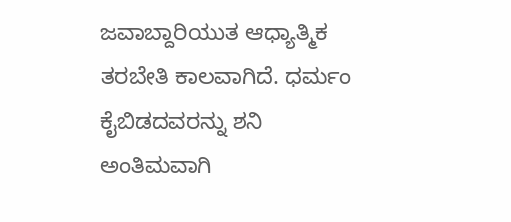ಜವಾಬ್ದಾರಿಯುತ ಆಧ್ಯಾತ್ಮಿಕ ತರಬೇತಿ ಕಾಲವಾಗಿದೆ. ಧರ್ಮಂ ಕೈಬಿಡದವರನ್ನು ಶನಿ ಅಂತಿಮವಾಗಿ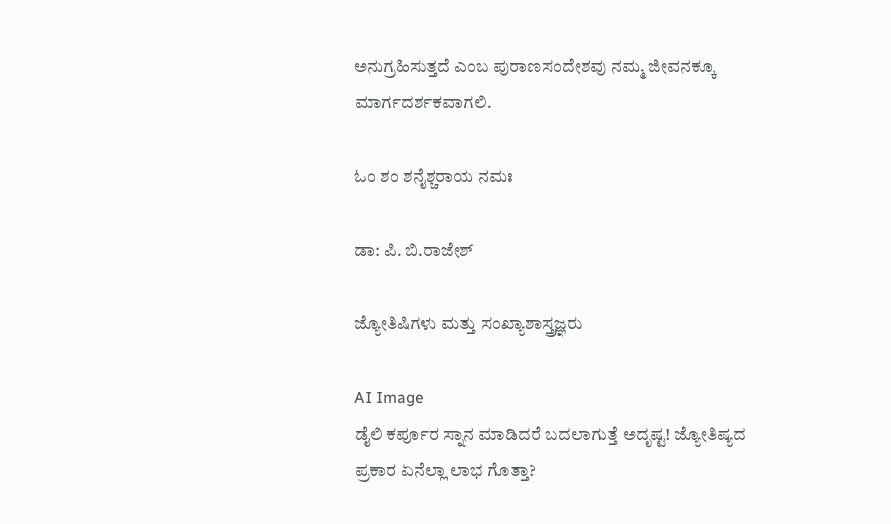ಅನುಗ್ರಹಿಸುತ್ತದೆ ಎಂಬ ಪುರಾಣಸಂದೇಶವು ನಮ್ಮ ಜೀವನಕ್ಕೂ ಮಾರ್ಗದರ್ಶಕವಾಗಲಿ.

ಓಂ ಶಂ ಶನೈಶ್ಚರಾಯ ನಮಃ

ಡಾ: ಪಿ. ಬಿ.ರಾಜೇಶ್

ಜ್ಯೋತಿಷಿಗಳು ಮತ್ತು ಸಂಖ್ಯಾಶಾಸ್ತ್ರಜ್ಞರು

AI Image
ಡೈಲಿ ಕರ್ಪೂರ ಸ್ನಾನ ಮಾಡಿದರೆ ಬದಲಾಗುತ್ತೆ ಅದೃಷ್ಟ! ಜ್ಯೋತಿಷ್ಯದ ಪ್ರಕಾರ ಏನೆಲ್ಲಾ ಲಾಭ ಗೊತ್ತಾ?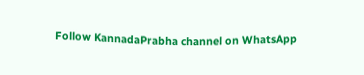Follow KannadaPrabha channel on WhatsApp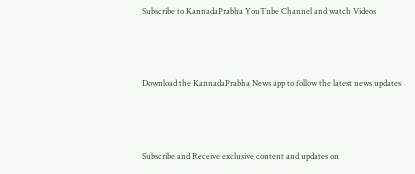Subscribe to KannadaPrabha YouTube Channel and watch Videos



Download the KannadaPrabha News app to follow the latest news updates



Subscribe and Receive exclusive content and updates on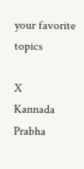your favorite topics

X
Kannada Prabha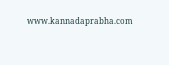www.kannadaprabha.com